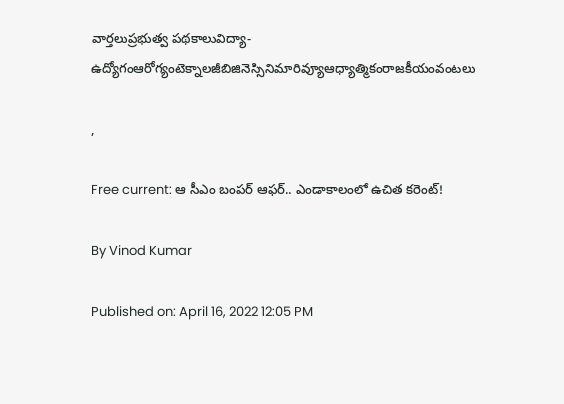వార్తలుప్రభుత్వ పథకాలువిద్యా-ఉద్యోగంఆరోగ్యంటెక్నాలజీబిజినెస్సినిమారివ్యూఆధ్యాత్మికంరాజకీయంవంటలు

,

Free current: ఆ సీఎం బంపర్ ఆఫర్.. ఎండాకాలంలో ఉచిత కరెంట్!

By Vinod Kumar

Published on: April 16, 2022 12:05 PM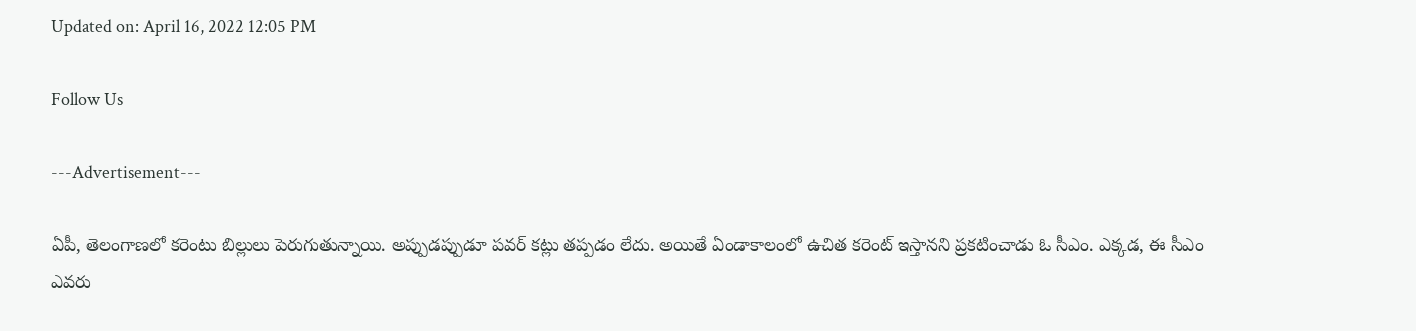Updated on: April 16, 2022 12:05 PM

Follow Us

---Advertisement---

ఏపీ, తెలంగాణలో కరెంటు బిల్లులు పెరుగుతున్నాయి. అప్పుడప్పుడూ పవర్ కట్లు తప్పడం లేదు. అయితే ఏండాకాలంలో ఉచిత కరెంట్ ఇస్తానని ప్రకటించాడు ఓ సీఎం. ఎక్కడ, ఈ సీఎం ఎవరు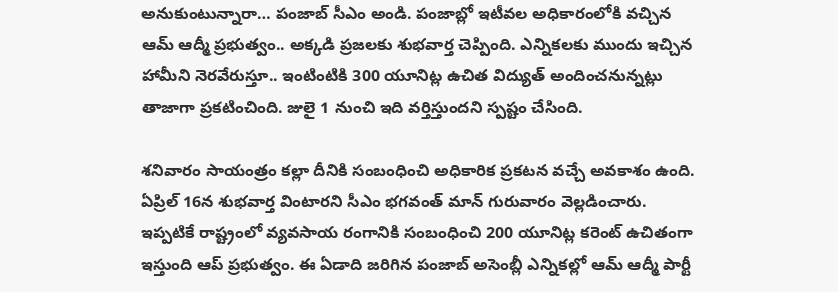అనుకుంటున్నారా… పంజాబ్ సీఎం అండి. పంజాబ్లో ఇటీవల అధికారంలోకి వచ్చిన ఆమ్ ఆద్మీ ప్రభుత్వం.. అక్కడి ప్రజలకు శుభవార్త చెప్పింది. ఎన్నికలకు ముందు ఇచ్చిన హామీని నెరవేరుస్తూ.. ఇంటింటికి 300 యూనిట్ల ఉచిత విద్యుత్ అందించనున్నట్లు తాజాగా ప్రకటించింది. జులై 1 నుంచి ఇది వర్తిస్తుందని స్పష్టం చేసింది.

శనివారం సాయంత్రం కల్లా దీనికి సంబంధించి అధికారిక ప్రకటన వచ్చే అవకాశం ఉంది. ఏప్రిల్ 16న శుభవార్త వింటారని సీఎం భగవంత్ మాన్ గురువారం వెల్లడించారు. ఇప్పటికే రాష్ట్రంలో వ్యవసాయ రంగానికి సంబంధించి 200 యూనిట్ల కరెంట్ ఉచితంగా ఇస్తుంది ఆప్ ప్రభుత్వం. ఈ ఏడాది జరిగిన పంజాబ్‌ అసెంబ్లీ ఎన్నికల్లో ఆమ్‌ ఆద్మీ పార్టీ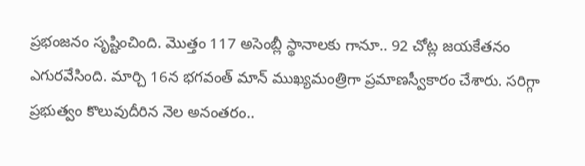ప్రభంజనం సృష్టించింది. మొత్తం 117 అసెంబ్లీ స్థానాలకు గానూ.. 92 చోట్ల జయకేతనం ఎగురవేసింది. మార్చి 16న భగవంత్‌ మాన్‌ ముఖ్యమంత్రిగా ప్రమాణస్వీకారం చేశారు. సరిగ్గా ప్రభుత్వం కొలువుదీరిన నెల అనంతరం..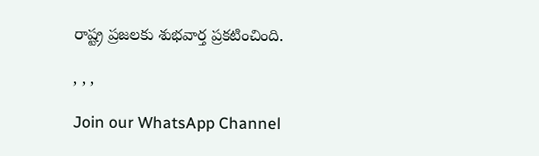రాష్ట్ర ప్రజలకు శుభవార్త ప్రకటించింది.

, , ,

Join our WhatsApp Channel